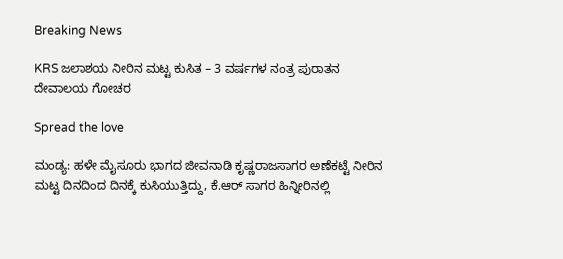Breaking News

KRS ಜಲಾಶಯ ನೀರಿನ ಮಟ್ಟ ಕುಸಿತ – 3 ವರ್ಷಗಳ ನಂತ್ರ ಪುರಾತನ ದೇವಾಲಯ ಗೋಚರ

Spread the love

ಮಂಡ್ಯ: ಹಳೇ ಮೈಸೂರು ಭಾಗದ ಜೀವನಾಡಿ ಕೃಷ್ಣರಾಜಸಾಗರ ಅಣೆಕಟ್ಟೆ ನೀರಿನ ಮಟ್ಟ ದಿನದಿಂದ ದಿನಕ್ಕೆ ಕುಸಿಯುತ್ತಿದ್ದು, ಕೆ.ಆರ್ ಸಾಗರ ಹಿನ್ನೀರಿನಲ್ಲಿ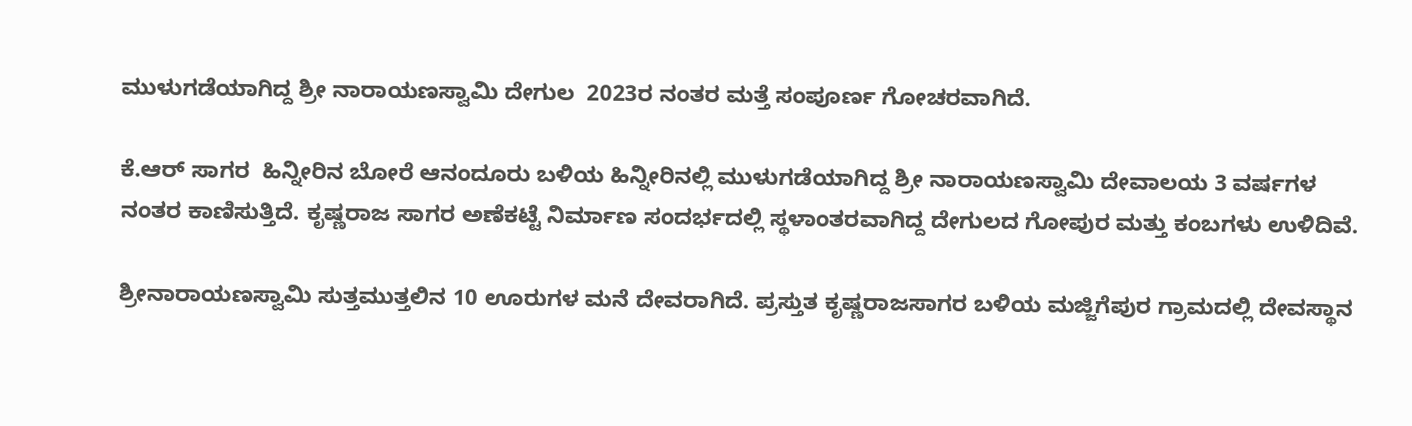ಮುಳುಗಡೆಯಾಗಿದ್ದ ಶ್ರೀ ನಾರಾಯಣಸ್ವಾಮಿ ದೇಗುಲ  2023ರ ನಂತರ ಮತ್ತೆ ಸಂಪೂರ್ಣ ಗೋಚರವಾಗಿದೆ.

ಕೆ.ಆರ್ ಸಾಗರ  ಹಿನ್ನೀರಿನ ಬೋರೆ ಆನಂದೂರು ಬಳಿಯ ಹಿನ್ನೀರಿನಲ್ಲಿ ಮುಳುಗಡೆಯಾಗಿದ್ದ ಶ್ರೀ ನಾರಾಯಣಸ್ವಾಮಿ ದೇವಾಲಯ 3 ವರ್ಷಗಳ ನಂತರ ಕಾಣಿಸುತ್ತಿದೆ. ಕೃಷ್ಣರಾಜ ಸಾಗರ ಅಣೆಕಟ್ಟೆ ನಿರ್ಮಾಣ ಸಂದರ್ಭದಲ್ಲಿ ಸ್ಥಳಾಂತರವಾಗಿದ್ದ ದೇಗುಲದ ಗೋಪುರ ಮತ್ತು ಕಂಬಗಳು ಉಳಿದಿವೆ.

ಶ್ರೀನಾರಾಯಣಸ್ವಾಮಿ ಸುತ್ತಮುತ್ತಲಿನ 10 ಊರುಗಳ ಮನೆ ದೇವರಾಗಿದೆ. ಪ್ರಸ್ತುತ ಕೃಷ್ಣರಾಜಸಾಗರ ಬಳಿಯ ಮಜ್ಜಿಗೆಪುರ ಗ್ರಾಮದಲ್ಲಿ ದೇವಸ್ಥಾನ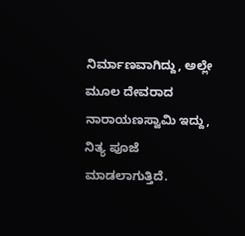ನಿರ್ಮಾಣವಾಗಿದ್ದು, ಅಲ್ಲೇ ಮೂಲ ದೇವರಾದ ನಾರಾಯಣಸ್ವಾಮಿ ಇದ್ದು, ನಿತ್ಯ ಪೂಜೆ ಮಾಡಲಾಗುತ್ತಿದೆ.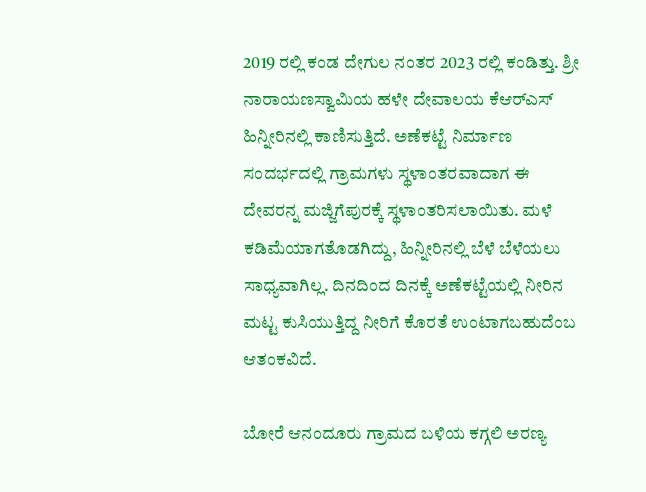2019 ರಲ್ಲಿ ಕಂಡ ದೇಗುಲ ನಂತರ 2023 ರಲ್ಲಿ ಕಂಡಿತ್ತು. ಶ್ರೀ ನಾರಾಯಣಸ್ವಾಮಿಯ ಹಳೇ ದೇವಾಲಯ ಕೆಆರ್‌ಎಸ್‌ ಹಿನ್ನೀರಿನಲ್ಲಿ ಕಾಣಿಸುತ್ತಿದೆ. ಅಣೆಕಟ್ಟೆ ನಿರ್ಮಾಣ ಸಂದರ್ಭದಲ್ಲಿ ಗ್ರಾಮಗಳು ಸ್ಥಳಾಂತರವಾದಾಗ ಈ ದೇವರನ್ನ ಮಜ್ಜಿಗೆಪುರಕ್ಕೆ ಸ್ಥಳಾಂತರಿಸಲಾಯಿತು. ಮಳೆ ಕಡಿಮೆಯಾಗತೊಡಗಿದ್ದು, ಹಿನ್ನೀರಿನಲ್ಲಿ ಬೆಳೆ ಬೆಳೆಯಲು ಸಾಧ್ಯವಾಗಿಲ್ಲ. ದಿನದಿಂದ ದಿನಕ್ಕೆ ಅಣೆಕಟ್ಟೆಯಲ್ಲಿ ನೀರಿನ ಮಟ್ಟ ಕುಸಿಯುತ್ತಿದ್ದ ನೀರಿಗೆ ಕೊರತೆ ಉಂಟಾಗಬಹುದೆಂಬ ಆತಂಕವಿದೆ.

ಬೋರೆ ಆನಂದೂರು ಗ್ರಾಮದ ಬಳಿಯ ಕಗ್ಗಲಿ ಅರಣ್ಯ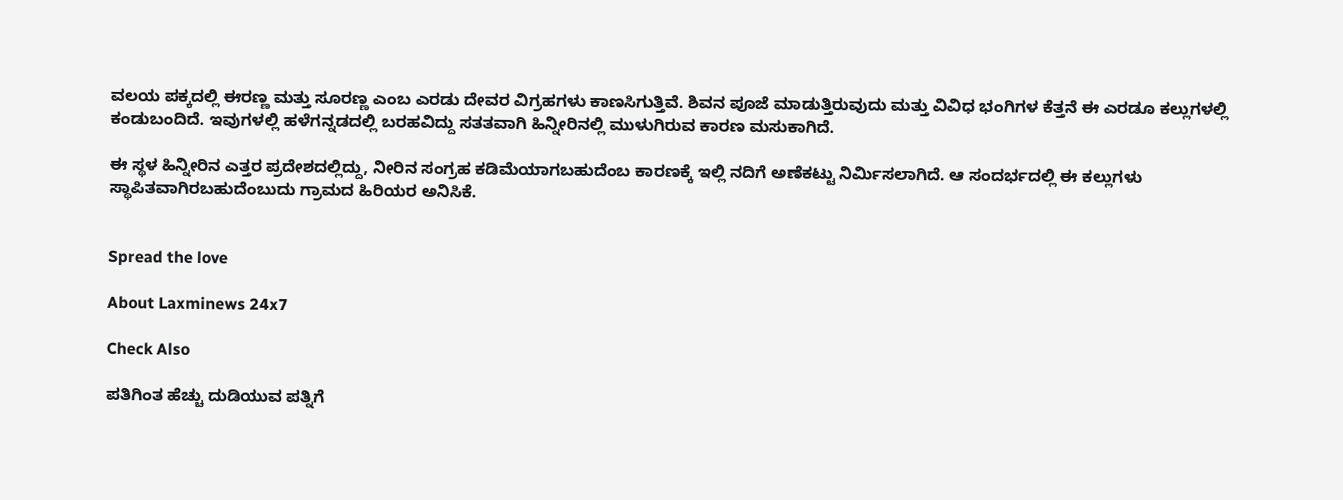ವಲಯ ಪಕ್ಕದಲ್ಲಿ ಈರಣ್ಣ ಮತ್ತು ಸೂರಣ್ಣ ಎಂಬ ಎರಡು ದೇವರ ವಿಗ್ರಹಗಳು ಕಾಣಸಿಗುತ್ತಿವೆ. ಶಿವನ ಪೂಜೆ ಮಾಡುತ್ತಿರುವುದು ಮತ್ತು ವಿವಿಧ ಭಂಗಿಗಳ ಕೆತ್ತನೆ ಈ ಎರಡೂ ಕಲ್ಲುಗಳಲ್ಲಿ ಕಂಡುಬಂದಿದೆ. ಇವುಗಳಲ್ಲಿ ಹಳೆಗನ್ನಡದಲ್ಲಿ ಬರಹವಿದ್ದು ಸತತವಾಗಿ ಹಿನ್ನೀರಿನಲ್ಲಿ ಮುಳುಗಿರುವ ಕಾರಣ ಮಸುಕಾಗಿದೆ.

ಈ ಸ್ಥಳ ಹಿನ್ನೀರಿನ ಎತ್ತರ ಪ್ರದೇಶದಲ್ಲಿದ್ದು, ನೀರಿನ ಸಂಗ್ರಹ ಕಡಿಮೆಯಾಗಬಹುದೆಂಬ ಕಾರಣಕ್ಕೆ ಇಲ್ಲಿ ನದಿಗೆ ಅಣೆಕಟ್ಟು ನಿರ್ಮಿಸಲಾಗಿದೆ. ಆ ಸಂದರ್ಭದಲ್ಲಿ ಈ ಕಲ್ಲುಗಳು ಸ್ಥಾಪಿತವಾಗಿರಬಹುದೆಂಬುದು ಗ್ರಾಮದ ಹಿರಿಯರ ಅನಿಸಿಕೆ.


Spread the love

About Laxminews 24x7

Check Also

ಪತಿಗಿಂತ ಹೆಚ್ಚು ದುಡಿಯುವ ಪತ್ನಿಗೆ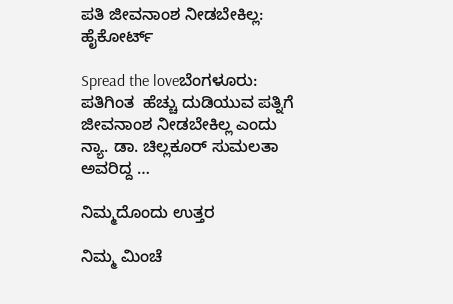ಪತಿ ಜೀವನಾಂಶ ನೀಡಬೇಕಿಲ್ಲ: ಹೈಕೋರ್ಟ್‌

Spread the loveಬೆಂಗಳೂರು: ಪತಿಗಿಂತ  ಹೆಚ್ಚು ದುಡಿಯುವ ಪತ್ನಿಗೆ  ಜೀವನಾಂಶ ನೀಡಬೇಕಿಲ್ಲ ಎಂದು ನ್ಯಾ. ಡಾ. ಚಿಲ್ಲಕೂರ್ ಸುಮಲತಾ ಅವರಿದ್ದ …

ನಿಮ್ಮದೊಂದು ಉತ್ತರ

ನಿಮ್ಮ ಮಿಂಚೆ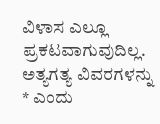ವಿಳಾಸ ಎಲ್ಲೂ ಪ್ರಕಟವಾಗುವುದಿಲ್ಲ. ಅತ್ಯಗತ್ಯ ವಿವರಗಳನ್ನು * ಎಂದು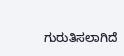ಗುರುತಿಸಲಾಗಿದೆ